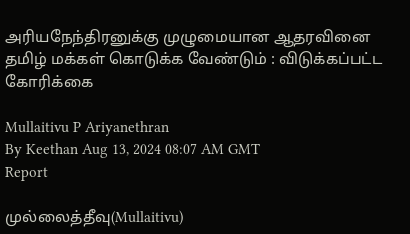அரியநேந்திரனுக்கு முழுமையான ஆதரவினை தமிழ் மக்கள் கொடுக்க வேண்டும் : விடுக்கப்பட்ட கோரிக்கை

Mullaitivu P Ariyanethran
By Keethan Aug 13, 2024 08:07 AM GMT
Report

முல்லைத்தீவு(Mullaitivu)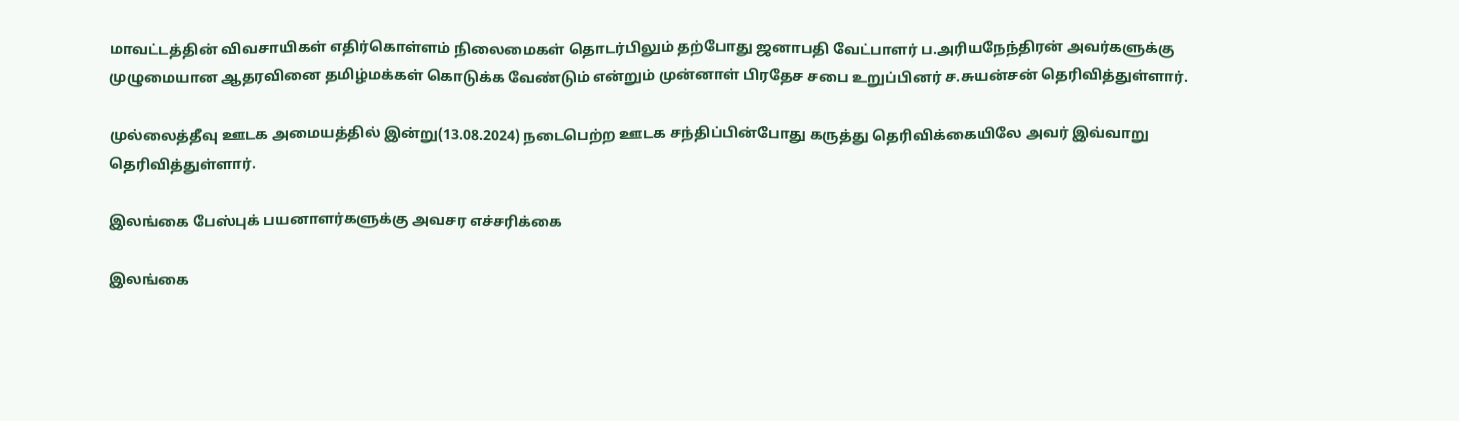மாவட்டத்தின் விவசாயிகள் எதிர்கொள்ளம் நிலைமைகள் தொடர்பிலும் தற்போது ஜனாபதி வேட்பாளர் ப.அரியநேந்திரன் அவர்களுக்கு முழுமையான ஆதரவினை தமிழ்மக்கள் கொடுக்க வேண்டும் என்றும் முன்னாள் பிரதேச சபை உறுப்பினர் ச.சுயன்சன் தெரிவித்துள்ளார்.

முல்லைத்தீவு ஊடக அமையத்தில் இன்று(13.08.2024) நடைபெற்ற ஊடக சந்திப்பின்போது கருத்து தெரிவிக்கையிலே அவர் இவ்வாறு தெரிவித்துள்ளார்.

இலங்கை பேஸ்புக் பயனாளர்களுக்கு அவசர எச்சரிக்கை

இலங்கை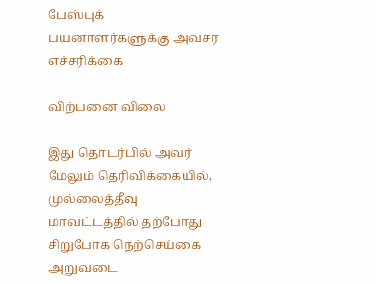பேஸ்புக் பயனாளர்களுக்கு அவசர எச்சரிக்கை

விற்பனை விலை

இது தொடர்பில் அவர் மேலும் தெரிவிக்கையில், முல்லைத்தீவு மாவட்டத்தில் தற்போது சிறுபோக நெற்செய்கை அறுவடை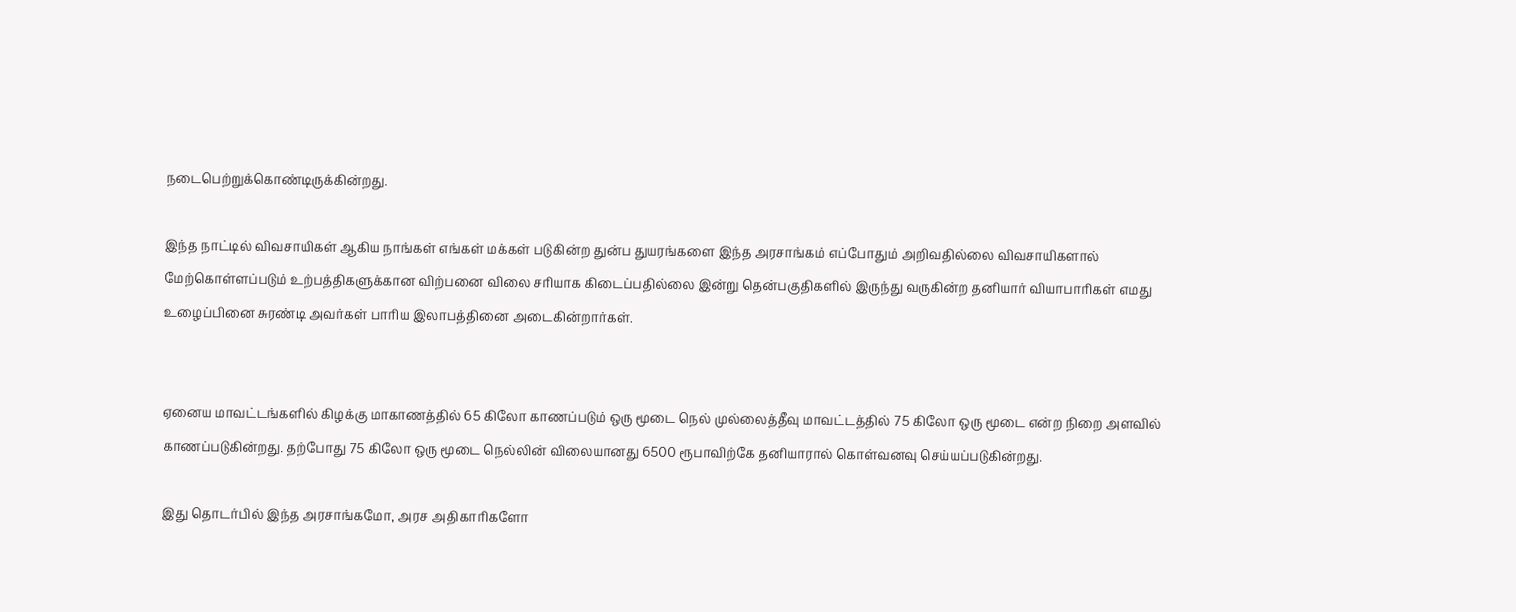நடைபெற்றுக்கொண்டிருக்கின்றது.

இந்த நாட்டில் விவசாயிகள் ஆகிய நாங்கள் எங்கள் மக்கள் படுகின்ற துன்ப துயரங்களை இந்த அரசாங்கம் எப்போதும் அறிவதில்லை விவசாயிகளால் மேற்கொள்ளப்படும் உற்பத்திகளுக்கான விற்பனை விலை சரியாக கிடைப்பதில்லை இன்று தென்பகுதிகளில் இருந்து வருகின்ற தனியார் வியாபாரிகள் எமது உழைப்பினை சுரண்டி அவர்கள் பாரிய இலாபத்தினை அடைகின்றார்கள்.


ஏனைய மாவட்டங்களில் கிழக்கு மாகாணத்தில் 65 கிலோ காணப்படும் ஒரு மூடை நெல் முல்லைத்தீவு மாவட்டத்தில் 75 கிலோ ஒரு மூடை என்ற நிறை அளவில் காணப்படுகின்றது. தற்போது 75 கிலோ ஒரு மூடை நெல்லின் விலையானது 6500 ரூபாவிற்கே தனியாரால் கொள்வனவு செய்யப்படுகின்றது.

இது தொடர்பில் இந்த அரசாங்கமோ, அரச அதிகாரிகளோ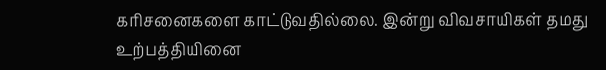கரிசனைகளை காட்டுவதில்லை. இன்று விவசாயிகள் தமது உற்பத்தியினை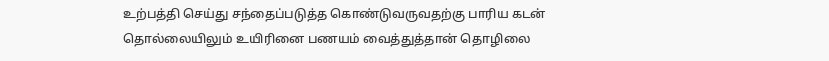உற்பத்தி செய்து சந்தைப்படுத்த கொண்டுவருவதற்கு பாரிய கடன் தொல்லையிலும் உயிரினை பணயம் வைத்துத்தான் தொழிலை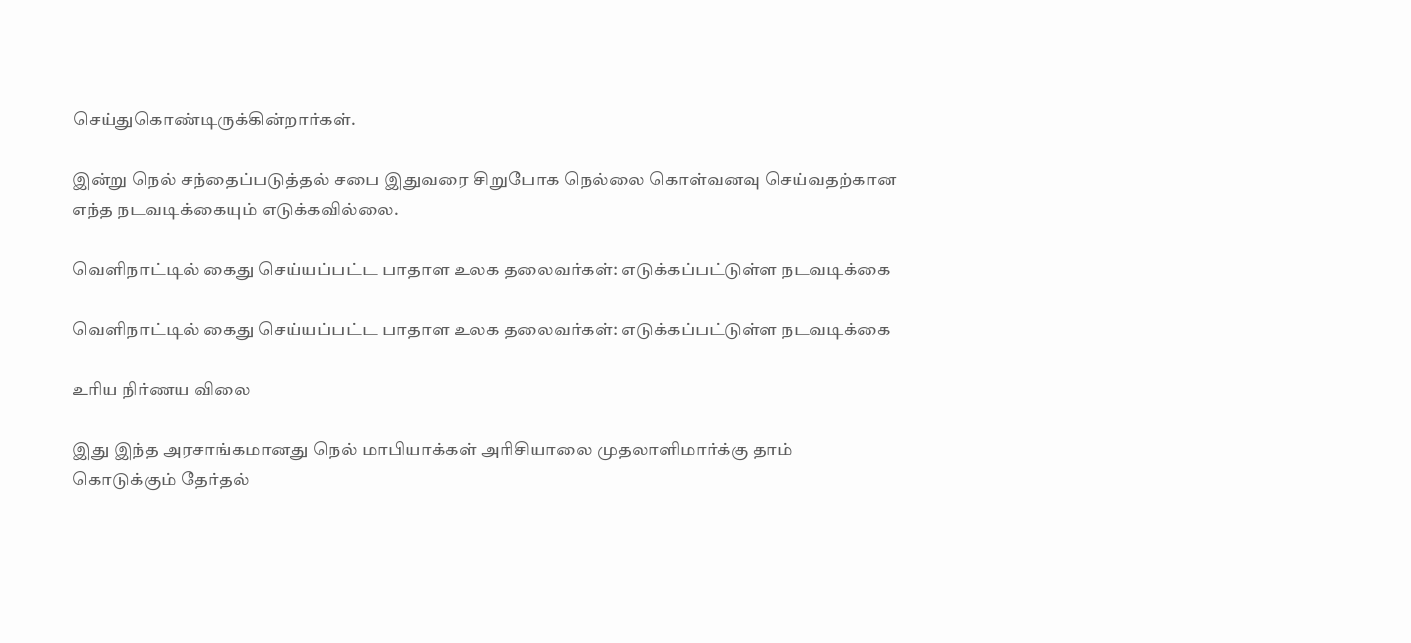செய்துகொண்டிருக்கின்றார்கள்.

இன்று நெல் சந்தைப்படுத்தல் சபை இதுவரை சிறுபோக நெல்லை கொள்வனவு செய்வதற்கான எந்த நடவடிக்கையும் எடுக்கவில்லை.

வெளிநாட்டில் கைது செய்யப்பட்ட பாதாள உலக தலைவர்கள்: எடுக்கப்பட்டுள்ள நடவடிக்கை

வெளிநாட்டில் கைது செய்யப்பட்ட பாதாள உலக தலைவர்கள்: எடுக்கப்பட்டுள்ள நடவடிக்கை

உரிய நிர்ணய விலை

இது இந்த அரசாங்கமானது நெல் மாபியாக்கள் அரிசியாலை முதலாளிமார்க்கு தாம் கொடுக்கும் தேர்தல்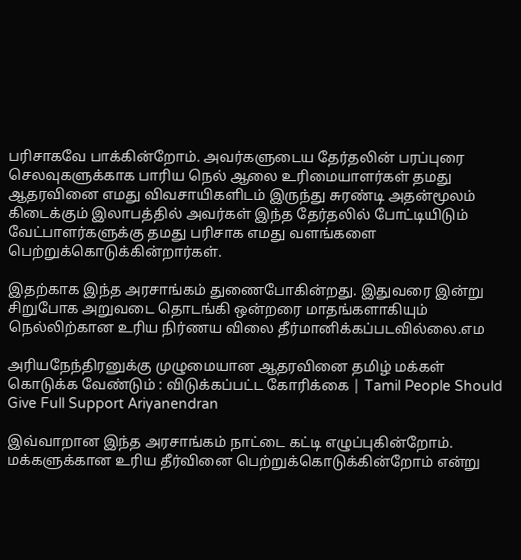பரிசாகவே பாக்கின்றோம். அவர்களுடைய தேர்தலின் பரப்புரை செலவுகளுக்காக பாரிய நெல் ஆலை உரிமையாளர்கள் தமது ஆதரவினை எமது விவசாயிகளிடம் இருந்து சுரண்டி அதன்மூலம் கிடைக்கும் இலாபத்தில் அவர்கள் இந்த தேர்தலில் போட்டியிடும் வேட்பாளர்களுக்கு தமது பரிசாக எமது வளங்களை பெற்றுக்கொடுக்கின்றார்கள்.

இதற்காக இந்த அரசாங்கம் துணைபோகின்றது. இதுவரை இன்று சிறுபோக அறுவடை தொடங்கி ஒன்றரை மாதங்களாகியும் நெல்லிற்கான உரிய நிர்ணய விலை தீர்மானிக்கப்படவில்லை.எம

அரியநேந்திரனுக்கு முழுமையான ஆதரவினை தமிழ் மக்கள் கொடுக்க வேண்டும் : விடுக்கப்பட்ட கோரிக்கை | Tamil People Should Give Full Support Ariyanendran

இவ்வாறான இந்த அரசாங்கம் நாட்டை கட்டி எழுப்புகின்றோம். மக்களுக்கான உரிய தீர்வினை பெற்றுக்கொடுக்கின்றோம் என்று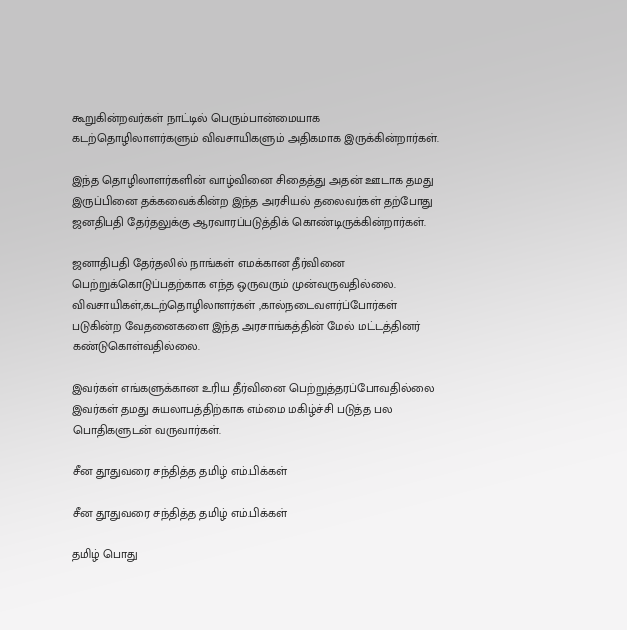கூறுகின்றவர்கள் நாட்டில் பெரும்பான்மையாக கடற்தொழிலாளர்களும் விவசாயிகளும் அதிகமாக இருக்கின்றார்கள்.

இந்த தொழிலாளர்களின் வாழ்வினை சிதைத்து அதன் ஊடாக தமது இருப்பினை தக்கவைக்கின்ற இந்த அரசியல் தலைவர்கள் தற்போது ஜனதிபதி தேர்தலுக்கு ஆரவாரப்படுத்திக் கொண்டிருக்கின்றார்கள்.

ஜனாதிபதி தேர்தலில் நாங்கள் எமக்கான தீர்வினை பெற்றுக்கொடுப்பதற்காக எந்த ஒருவரும் முன்வருவதில்லை. விவசாயிகள்,கடற்தொழிலாளர்கள் ,கால்நடைவளர்ப்போர்கள் படுகின்ற வேதனைகளை இந்த அரசாங்கத்தின் மேல் மட்டத்தினர் கண்டுகொள்வதில்லை.

இவர்கள் எங்களுக்கான உரிய தீர்வினை பெற்றுத்தரப்போவதில்லை இவர்கள் தமது சுயலாபத்திற்காக எம்மை மகிழ்ச்சி படுத்த பல பொதிகளுடன் வருவார்கள்.

சீன தூதுவரை சந்தித்த தமிழ் எம்.பிக்கள்

சீன தூதுவரை சந்தித்த தமிழ் எம்.பிக்கள்

தமிழ் பொது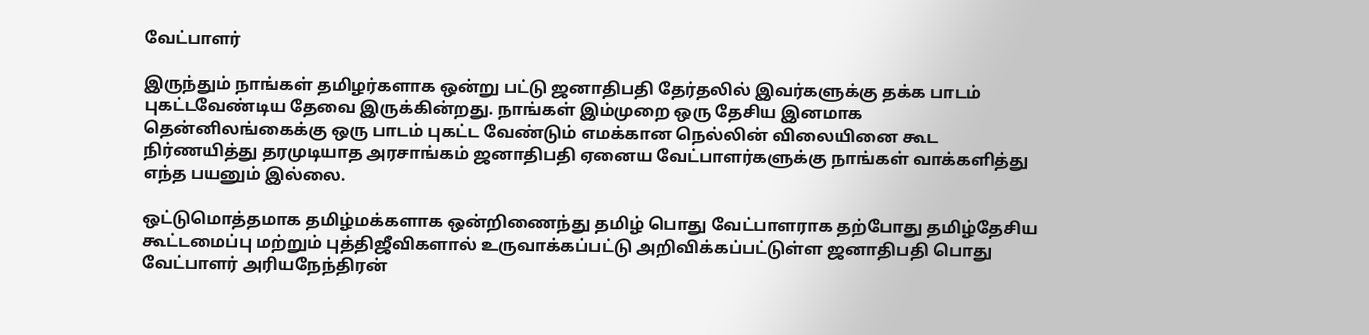வேட்பாளர்

இருந்தும் நாங்கள் தமிழர்களாக ஒன்று பட்டு ஜனாதிபதி தேர்தலில் இவர்களுக்கு தக்க பாடம் புகட்டவேண்டிய தேவை இருக்கின்றது. நாங்கள் இம்முறை ஒரு தேசிய இனமாக தென்னிலங்கைக்கு ஒரு பாடம் புகட்ட வேண்டும் எமக்கான நெல்லின் விலையினை கூட நிர்ணயித்து தரமுடியாத அரசாங்கம் ஜனாதிபதி ஏனைய வேட்பாளர்களுக்கு நாங்கள் வாக்களித்து எந்த பயனும் இல்லை.

ஒட்டுமொத்தமாக தமிழ்மக்களாக ஒன்றிணைந்து தமிழ் பொது வேட்பாளராக தற்போது தமிழ்தேசிய கூட்டமைப்பு மற்றும் புத்திஜீவிகளால் உருவாக்கப்பட்டு அறிவிக்கப்பட்டுள்ள ஜனாதிபதி பொது வேட்பாளர் அரியநேந்திரன்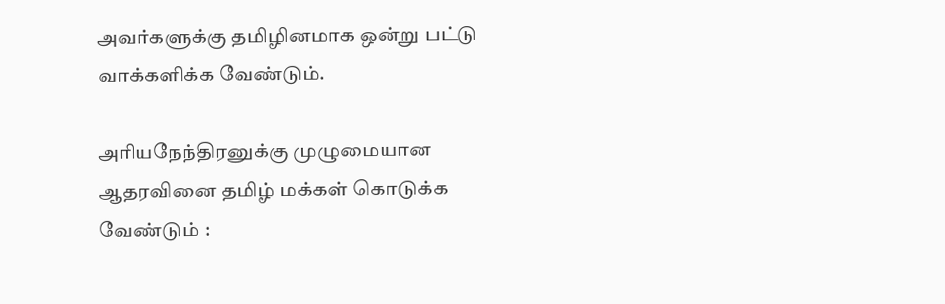அவர்களுக்கு தமிழினமாக ஒன்று பட்டு வாக்களிக்க வேண்டும்.

அரியநேந்திரனுக்கு முழுமையான ஆதரவினை தமிழ் மக்கள் கொடுக்க வேண்டும் :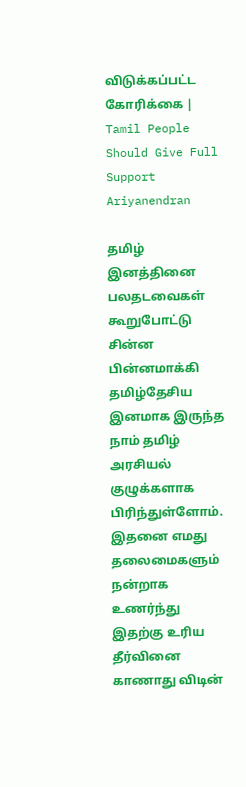விடுக்கப்பட்ட கோரிக்கை | Tamil People Should Give Full Support Ariyanendran

தமிழ் இனத்தினை பலதடவைகள் கூறுபோட்டு சின்ன பின்னமாக்கி தமிழ்தேசிய இனமாக இருந்த நாம் தமிழ் அரசியல் குழுக்களாக பிரிந்துள்ளோம்.  இதனை எமது தலைமைகளும் நன்றாக உணர்ந்து இதற்கு உரிய தீர்வினை காணாது விடின்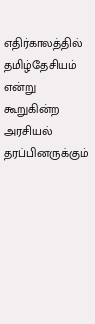எதிர்காலத்தில் தமிழ்தேசியம் என்று கூறுகின்ற அரசியல் தரப்பினருக்கும்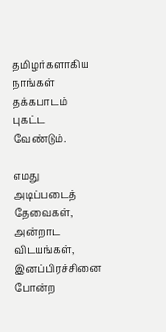தமிழர்களாகிய நாங்கள் தக்கபாடம் புகட்ட வேண்டும்.

எமது அடிப்படைத் தேவைகள், அன்றாட விடயங்கள், இனப்பிரச்சினை போன்ற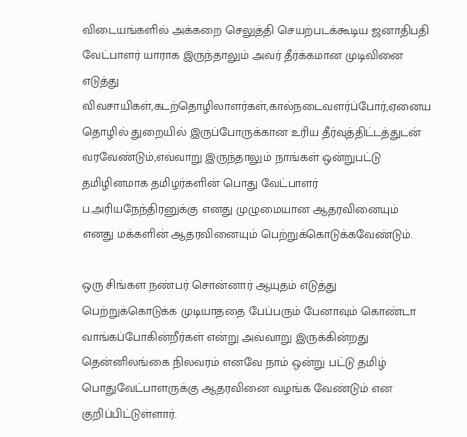விடையங்களில் அக்கறை செலுத்தி செயற்படக்கூடிய ஜனாதிபதி வேட்பாளர் யாராக இருந்தாலும் அவர் தீர்க்கமான முடிவினை எடுத்து விவசாயிகள்,கடற்தொழிலாளர்கள்,கால்நடைவளர்ப்போர்,ஏனைய தொழில் துறையில் இருப்போருக்கான உரிய தீர்வுத்திட்டத்துடன் வரவேண்டும்,எவ்வாறு இருந்தாலும் நாங்கள் ஒன்றுபட்டு தமிழினமாக தமிழர்களின் பொது வேட்பாளர் ப.அரியநேந்திரனுக்கு எனது முழுமையான ஆதரவினையும் எனது மக்களின் ஆதரவினையும் பெற்றுக்கொடுக்கவேண்டும்.

ஒரு சிங்கள நண்பர் சொன்னார் ஆயுதம் எடுத்து பெற்றுக்கொடுக்க முடியாததை பேப்பரும் பேனாவும் கொண்டா வாங்கப்போகின்றீர்கள் என்று அவ்வாறு இருக்கின்றது தென்னிலங்கை நிலவரம் எனவே நாம் ஒன்று பட்டு தமிழ் பொதுவேட்பாளருக்கு ஆதரவினை வழங்க வேண்டும் என குறிப்பிட்டுள்ளார்.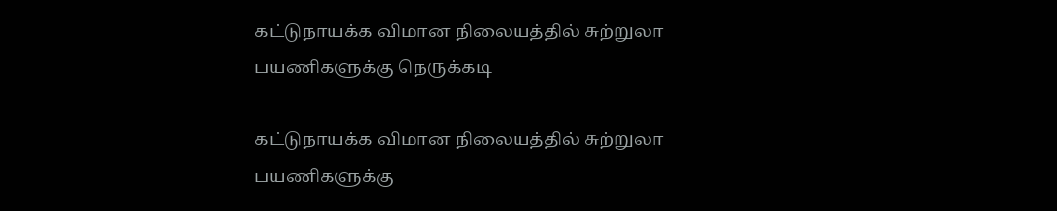கட்டுநாயக்க விமான நிலையத்தில் சுற்றுலா பயணிகளுக்கு நெருக்கடி

கட்டுநாயக்க விமான நிலையத்தில் சுற்றுலா பயணிகளுக்கு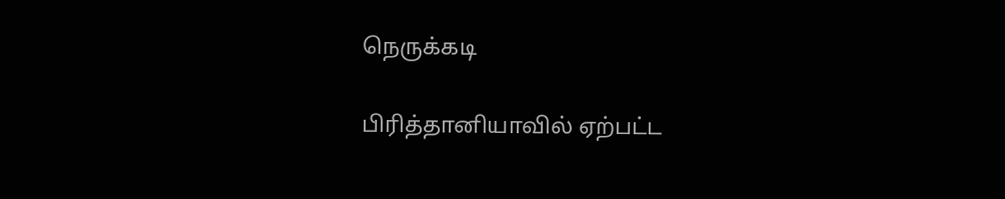நெருக்கடி

பிரித்தானியாவில் ஏற்பட்ட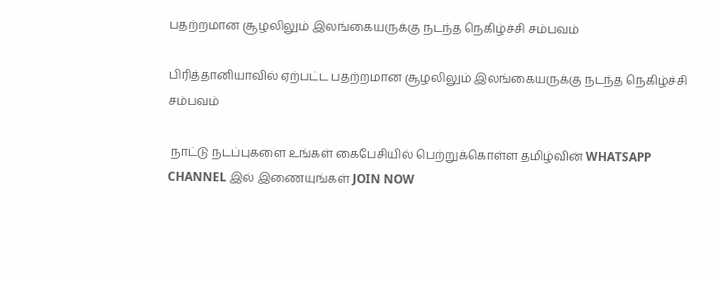பதற்றமான சூழலிலும் இலங்கையருக்கு நடந்த நெகிழ்ச்சி சம்பவம்

பிரித்தானியாவில் ஏற்பட்ட பதற்றமான சூழலிலும் இலங்கையருக்கு நடந்த நெகிழ்ச்சி சம்பவம்

 நாட்டு நடப்புகளை உங்கள் கைபேசியில் பெற்றுக்கொள்ள தமிழ்வின் WHATSAPP CHANNEL இல் இணையுங்கள் JOIN NOW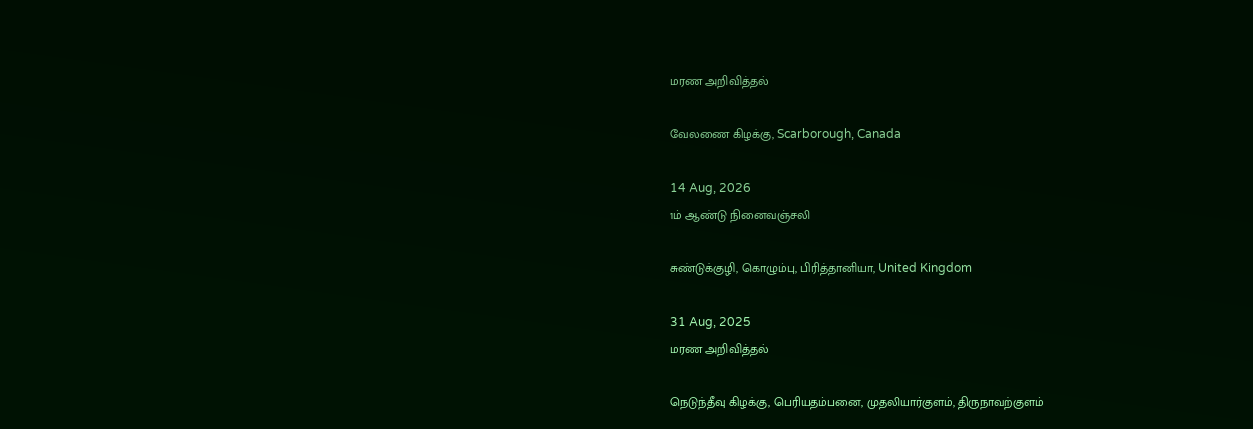மரண அறிவித்தல்

வேலணை கிழக்கு, Scarborough, Canada

14 Aug, 2026
1ம் ஆண்டு நினைவஞ்சலி

சுண்டுக்குழி, கொழும்பு, பிரித்தானியா, United Kingdom

31 Aug, 2025
மரண அறிவித்தல்

நெடுந்தீவு கிழக்கு, பெரியதம்பனை, முதலியார்குளம், திருநாவற்குளம்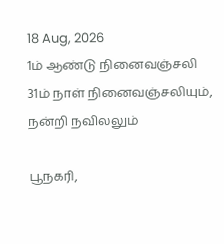18 Aug, 2026
1ம் ஆண்டு நினைவஞ்சலி
31ம் நாள் நினைவஞ்சலியும், நன்றி நவிலலும்

பூநகரி,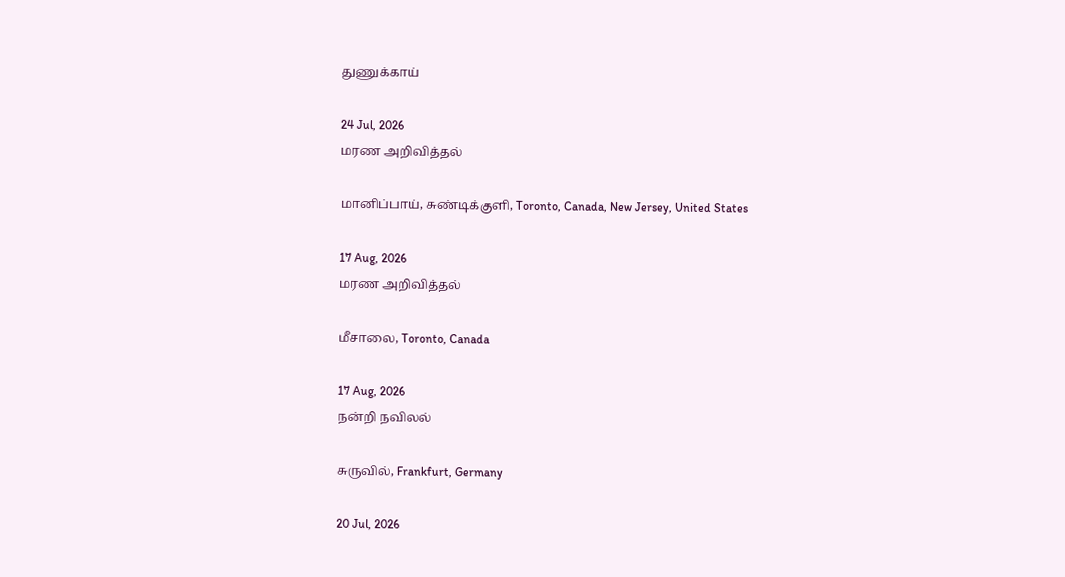துணுக்காய்

24 Jul, 2026
மரண அறிவித்தல்

மானிப்பாய், சுண்டிக்குளி, Toronto, Canada, New Jersey, United States

17 Aug, 2026
மரண அறிவித்தல்

மீசாலை, Toronto, Canada

17 Aug, 2026
நன்றி நவிலல்

சுருவில், Frankfurt, Germany

20 Jul, 2026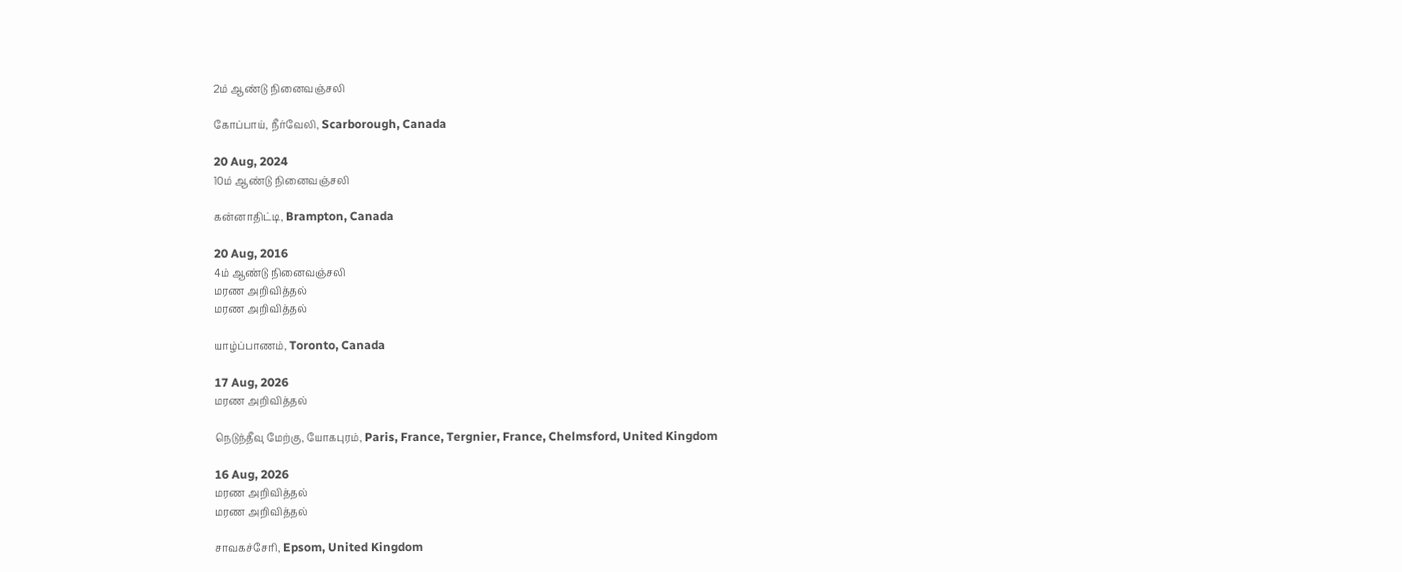2ம் ஆண்டு நினைவஞ்சலி

கோப்பாய், நீர்வேலி, Scarborough, Canada

20 Aug, 2024
10ம் ஆண்டு நினைவஞ்சலி

கன்னாதிட்டி, Brampton, Canada

20 Aug, 2016
4ம் ஆண்டு நினைவஞ்சலி
மரண அறிவித்தல்
மரண அறிவித்தல்

யாழ்ப்பாணம், Toronto, Canada

17 Aug, 2026
மரண அறிவித்தல்

நெடுந்தீவு மேற்கு, யோகபுரம், Paris, France, Tergnier, France, Chelmsford, United Kingdom

16 Aug, 2026
மரண அறிவித்தல்
மரண அறிவித்தல்

சாவகச்சேரி, Epsom, United Kingdom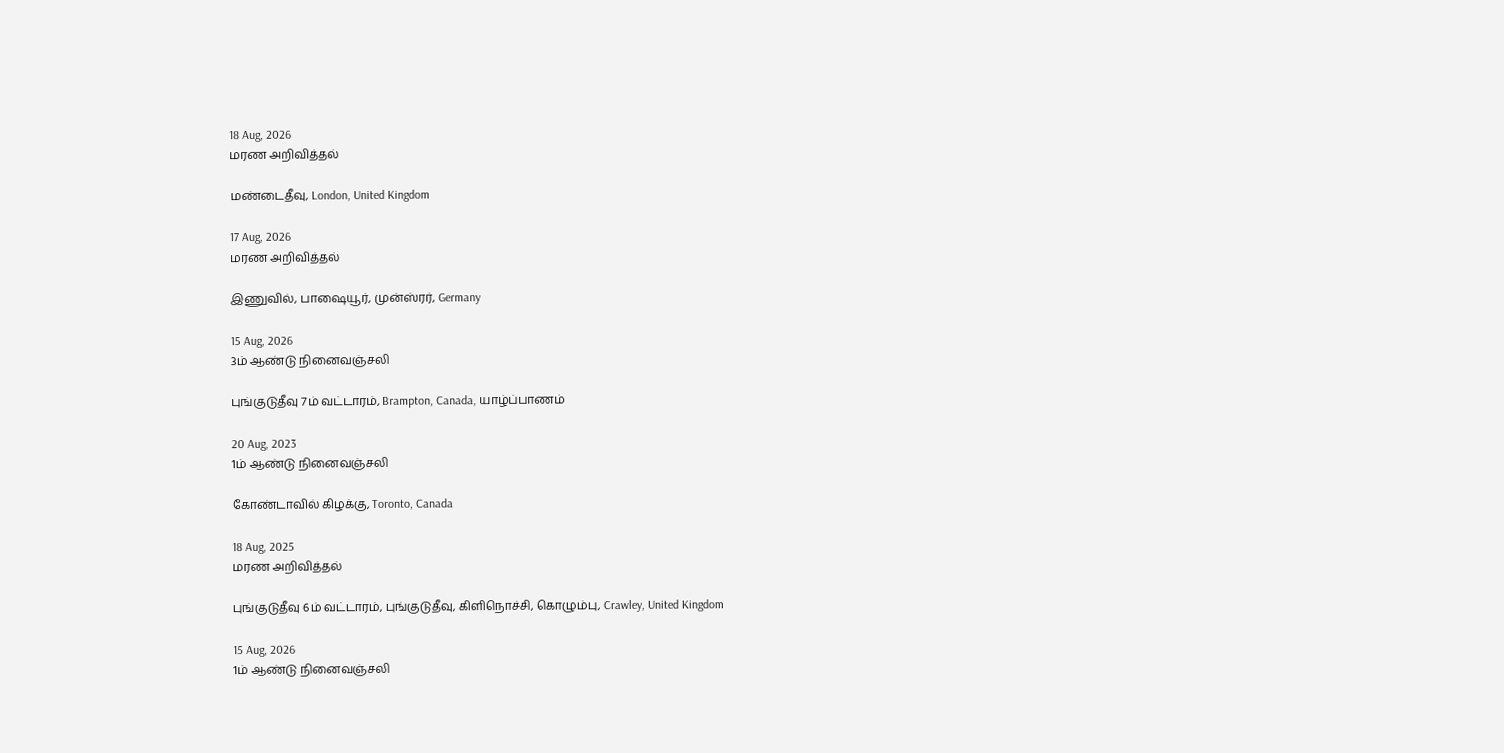18 Aug, 2026
மரண அறிவித்தல்

மண்டைதீவு, London, United Kingdom

17 Aug, 2026
மரண அறிவித்தல்

இணுவில், பாஷையூர், முன்ஸ்ரர், Germany

15 Aug, 2026
3ம் ஆண்டு நினைவஞ்சலி

புங்குடுதீவு 7ம் வட்டாரம், Brampton, Canada, யாழ்ப்பாணம்

20 Aug, 2023
1ம் ஆண்டு நினைவஞ்சலி

கோண்டாவில் கிழக்கு, Toronto, Canada

18 Aug, 2025
மரண அறிவித்தல்

புங்குடுதீவு 6ம் வட்டாரம், புங்குடுதீவு, கிளிநொச்சி, கொழும்பு, Crawley, United Kingdom

15 Aug, 2026
1ம் ஆண்டு நினைவஞ்சலி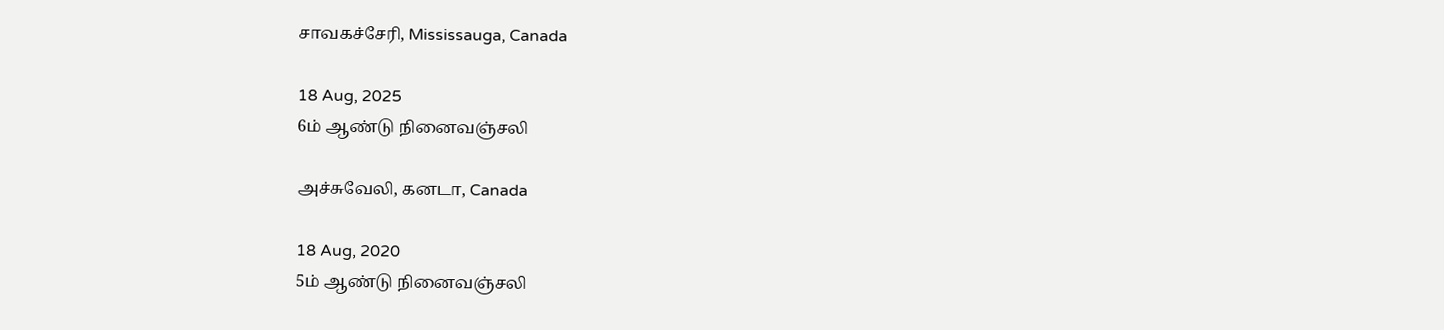சாவகச்சேரி, Mississauga, Canada

18 Aug, 2025
6ம் ஆண்டு நினைவஞ்சலி

அச்சுவேலி, கனடா, Canada

18 Aug, 2020
5ம் ஆண்டு நினைவஞ்சலி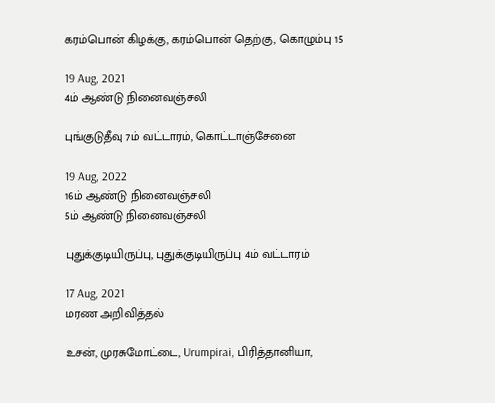கரம்பொன் கிழக்கு, கரம்பொன் தெற்கு, கொழும்பு 15

19 Aug, 2021
4ம் ஆண்டு நினைவஞ்சலி

புங்குடுதீவு 7ம் வட்டாரம், கொட்டாஞ்சேனை

19 Aug, 2022
16ம் ஆண்டு நினைவஞ்சலி
5ம் ஆண்டு நினைவஞ்சலி

புதுக்குடியிருப்பு, புதுக்குடியிருப்பு 4ம் வட்டாரம்

17 Aug, 2021
மரண அறிவித்தல்

உசன், முரசுமோட்டை, Urumpirai, பிரித்தானியா,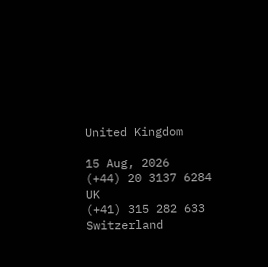United Kingdom

15 Aug, 2026
(+44) 20 3137 6284
UK
(+41) 315 282 633
Switzerland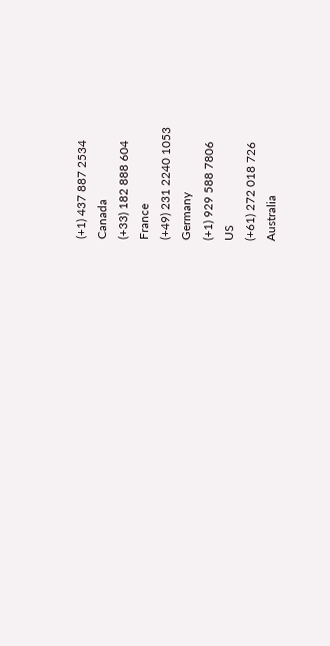(+1) 437 887 2534
Canada
(+33) 182 888 604
France
(+49) 231 2240 1053
Germany
(+1) 929 588 7806
US
(+61) 272 018 726
Australia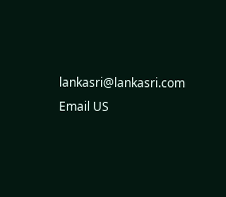lankasri@lankasri.com
Email US